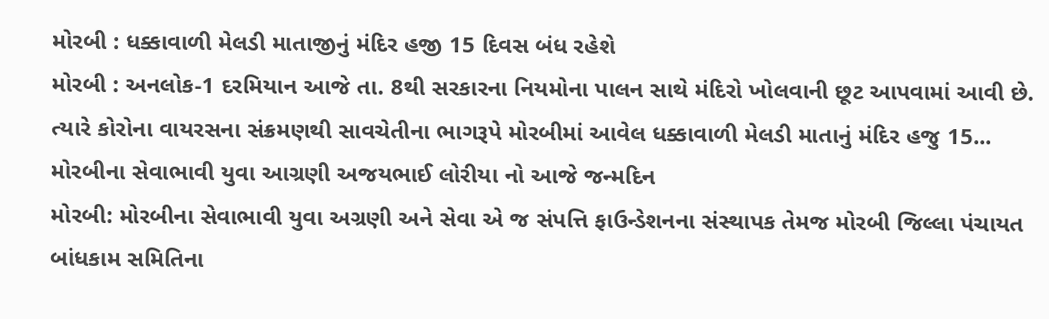મોરબી : ધક્કાવાળી મેલડી માતાજીનું મંદિર હજી 15 દિવસ બંધ રહેશે
મોરબી : અનલોક-1 દરમિયાન આજે તા. 8થી સરકારના નિયમોના પાલન સાથે મંદિરો ખોલવાની છૂટ આપવામાં આવી છે. ત્યારે કોરોના વાયરસના સંક્રમણથી સાવચેતીના ભાગરૂપે મોરબીમાં આવેલ ધક્કાવાળી મેલડી માતાનું મંદિર હજુ 15...
મોરબીના સેવાભાવી યુવા આગ્રણી અજયભાઈ લોરીયા નો આજે જન્મદિન
મોરબી: મોરબીના સેવાભાવી યુવા અગ્રણી અને સેવા એ જ સંપત્તિ ફાઉન્ડેશનના સંસ્થાપક તેમજ મોરબી જિલ્લા પંચાયત બાંધકામ સમિતિના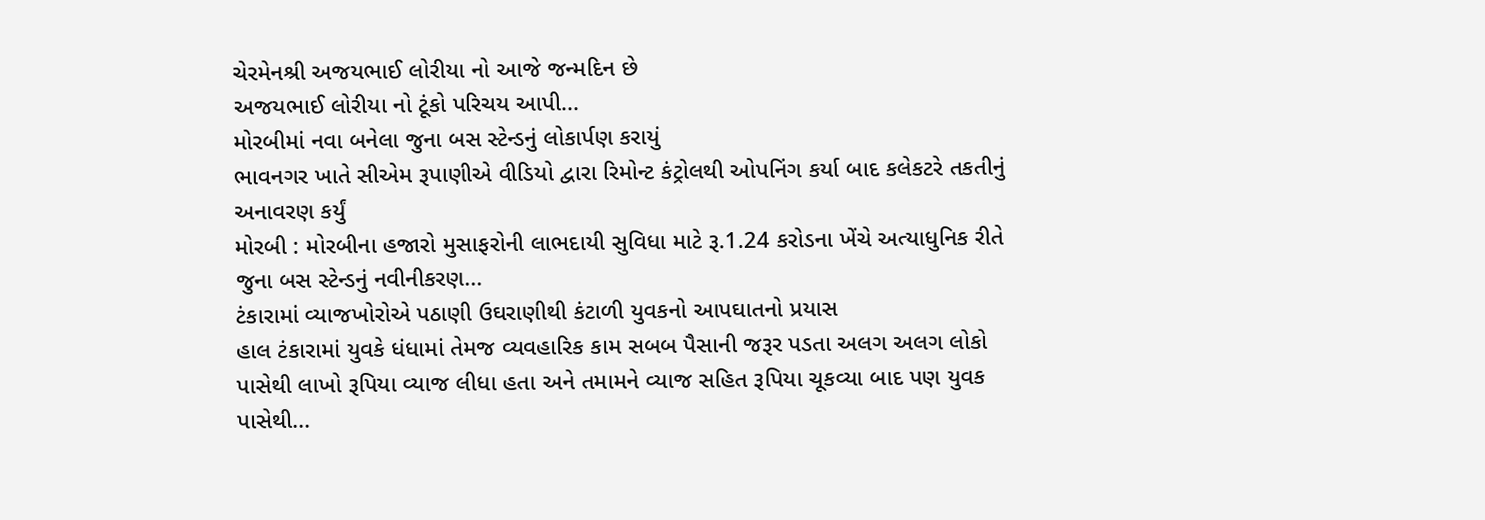ચેરમેનશ્રી અજયભાઈ લોરીયા નો આજે જન્મદિન છે
અજયભાઈ લોરીયા નો ટૂંકો પરિચય આપી...
મોરબીમાં નવા બનેલા જુના બસ સ્ટેન્ડનું લોકાર્પણ કરાયું
ભાવનગર ખાતે સીએમ રૂપાણીએ વીડિયો દ્વારા રિમોન્ટ કંટ્રોલથી ઓપનિંગ કર્યા બાદ કલેકટરે તકતીનું અનાવરણ કર્યું
મોરબી : મોરબીના હજારો મુસાફરોની લાભદાયી સુવિધા માટે રૂ.1.24 કરોડના ખેંચે અત્યાધુનિક રીતે જુના બસ સ્ટેન્ડનું નવીનીકરણ...
ટંકારામાં વ્યાજખોરોએ પઠાણી ઉઘરાણીથી કંટાળી યુવકનો આપઘાતનો પ્રયાસ
હાલ ટંકારામાં યુવકે ધંધામાં તેમજ વ્યવહારિક કામ સબબ પૈસાની જરૂર પડતા અલગ અલગ લોકો પાસેથી લાખો રૂપિયા વ્યાજ લીધા હતા અને તમામને વ્યાજ સહિત રૂપિયા ચૂકવ્યા બાદ પણ યુવક પાસેથી...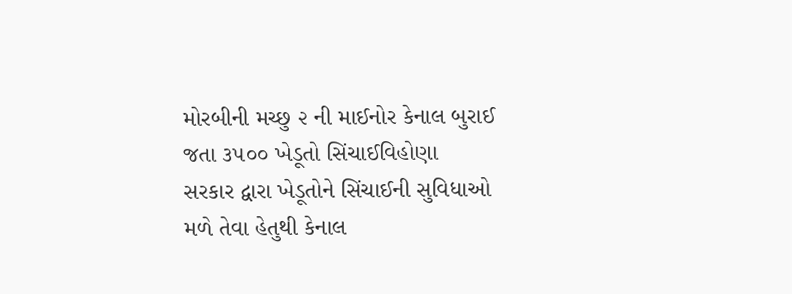મોરબીની મચ્છુ ૨ ની માઈનોર કેનાલ બુરાઈ જતા ૩૫૦૦ ખેડૂતો સિંચાઈવિહોણા
સરકાર દ્વારા ખેડૂતોને સિંચાઈની સુવિધાઓ મળે તેવા હેતુથી કેનાલ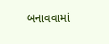બનાવવામાં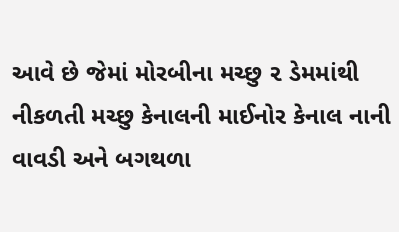આવે છે જેમાં મોરબીના મચ્છુ ૨ ડેમમાંથી નીકળતી મચ્છુ કેનાલની માઈનોર કેનાલ નાની વાવડી અને બગથળા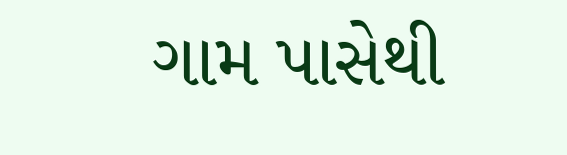ગામ પાસેથી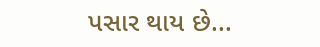પસાર થાય છે...